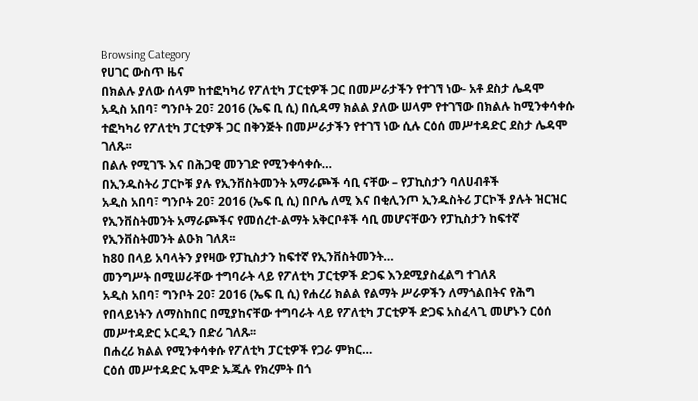Browsing Category
የሀገር ውስጥ ዜና
በክልሉ ያለው ሰላም ከተፎካካሪ የፖለቲካ ፓርቲዎች ጋር በመሥራታችን የተገኘ ነው- አቶ ደስታ ሌዳሞ
አዲስ አበባ፣ ግንቦት 20፣ 2016 (ኤፍ ቢ ሲ) በሲዳማ ክልል ያለው ሠላም የተገኘው በክልሉ ከሚንቀሳቀሱ ተፎካካሪ የፖለቲካ ፓርቲዎች ጋር በቅንጅት በመሥራታችን የተገኘ ነው ሲሉ ርዕሰ መሥተዳድር ደስታ ሌዳሞ ገለጹ፡፡
በልሉ የሚገኙ እና በሕጋዊ መንገድ የሚንቀሳቀሱ…
በኢንዱስትሪ ፓርኮቹ ያሉ የኢንቨስትመንት አማራጮች ሳቢ ናቸው – የፓኪስታን ባለሀብቶች
አዲስ አበባ፣ ግንቦት 20፣ 2016 (ኤፍ ቢ ሲ) በቦሌ ለሚ እና በቂሊንጦ ኢንዱስትሪ ፓርኮች ያሉት ዝርዝር የኢንቨስትመንት አማራጮችና የመሰረተ-ልማት አቅርቦቶች ሳቢ መሆናቸውን የፓኪስታን ከፍተኛ የኢንቨስትመንት ልዑክ ገለጸ፡፡
ከ80 በላይ አባላትን ያየዛው የፓኪስታን ከፍተኛ የኢንቨስትመንት…
መንግሥት በሚሠራቸው ተግባራት ላይ የፖለቲካ ፓርቲዎች ድጋፍ እንደሚያስፈልግ ተገለጸ
አዲስ አበባ፣ ግንቦት 20፣ 2016 (ኤፍ ቢ ሲ) የሐረሪ ክልል የልማት ሥራዎችን ለማጎልበትና የሕግ የበላይነትን ለማስከበር በሚያከናቸው ተግባራት ላይ የፖለቲካ ፓርቲዎች ድጋፍ አስፈላጊ መሆኑን ርዕሰ መሥተዳድር ኦርዲን በድሪ ገለጹ፡፡
በሐረሪ ክልል የሚንቀሳቀሱ የፖለቲካ ፓርቲዎች የጋራ ምክር…
ርዕሰ መሥተዳድር ኡሞድ ኡጁሉ የክረምት በጎ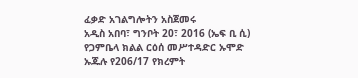ፈቃድ አገልግሎትን አስጀመሩ
አዲስ አበባ፣ ግንቦት 20፣ 2016 (ኤፍ ቢ ሲ) የጋምቤላ ክልል ርዕሰ መሥተዳድር ኡሞድ ኡጁሉ የ206/17 የክረምት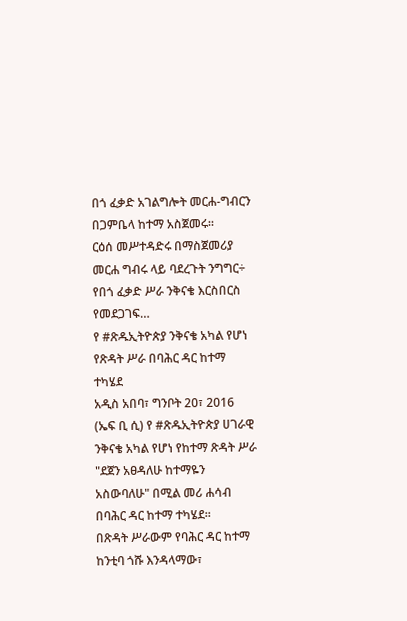በጎ ፈቃድ አገልግሎት መርሐ-ግብርን በጋምቤላ ከተማ አስጀመሩ።
ርዕሰ መሥተዳድሩ በማስጀመሪያ መርሐ ግብሩ ላይ ባደረጉት ንግግር÷ የበጎ ፈቃድ ሥራ ንቅናቄ እርስበርስ የመደጋገፍ…
የ #ጽዱኢትዮጵያ ንቅናቄ አካል የሆነ የጽዳት ሥራ በባሕር ዳር ከተማ ተካሄደ
አዲስ አበባ፣ ግንቦት 20፣ 2016 (ኤፍ ቢ ሲ) የ #ጽዱኢትዮጵያ ሀገራዊ ንቅናቄ አካል የሆነ የከተማ ጽዳት ሥራ "ደጀን አፀዳለሁ ከተማዬን አስውባለሁ" በሚል መሪ ሐሳብ በባሕር ዳር ከተማ ተካሄደ።
በጽዳት ሥራውም የባሕር ዳር ከተማ ከንቲባ ጎሹ እንዳላማው፣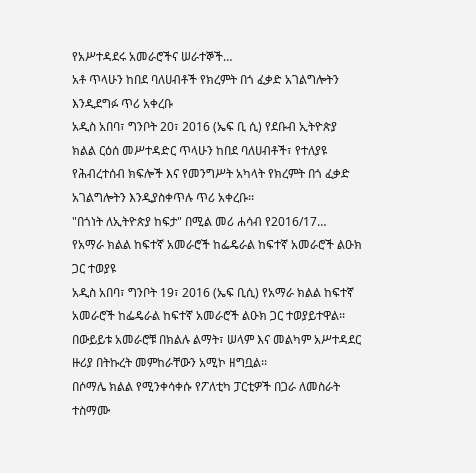የአሥተዳደሩ አመራሮችና ሠራተኞች…
አቶ ጥላሁን ከበደ ባለሀብቶች የክረምት በጎ ፈቃድ አገልግሎትን እንዲደግፉ ጥሪ አቀረቡ
አዲስ አበባ፣ ግንቦት 20፣ 2016 (ኤፍ ቢ ሲ) የደቡብ ኢትዮጵያ ክልል ርዕሰ መሥተዳድር ጥላሁን ከበደ ባለሀብቶች፣ የተለያዩ የሕብረተሰብ ክፍሎች እና የመንግሥት አካላት የክረምት በጎ ፈቃድ አገልግሎትን እንዲያስቀጥሉ ጥሪ አቀረቡ፡፡
"በጎነት ለኢትዮጵያ ከፍታ" በሚል መሪ ሐሳብ የ2016/17…
የአማራ ክልል ከፍተኛ አመራሮች ከፌዴራል ከፍተኛ አመራሮች ልዑክ ጋር ተወያዩ
አዲስ አበባ፣ ግንቦት 19፣ 2016 (ኤፍ ቢሲ) የአማራ ክልል ከፍተኛ አመራሮች ከፌዴራል ከፍተኛ አመራሮች ልዑክ ጋር ተወያይተዋል፡፡
በውይይቱ አመራሮቹ በክልሉ ልማት፣ ሠላም እና መልካም አሥተዳደር ዙሪያ በትኩረት መምከራቸውን አሚኮ ዘግቧል፡፡
በሶማሌ ክልል የሚንቀሳቀሱ የፖለቲካ ፓርቲዎች በጋራ ለመስራት ተስማሙ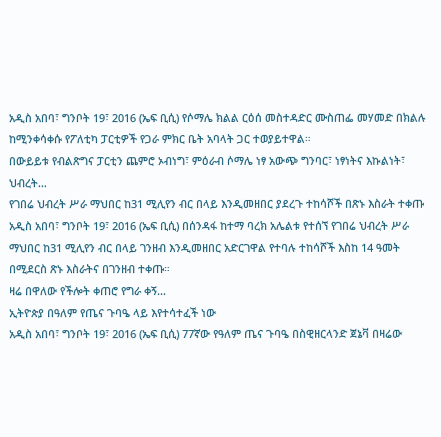አዲስ አበባ፣ ግንቦት 19፣ 2016 (ኤፍ ቢሲ) የሶማሌ ክልል ርዕሰ መስተዳድር ሙስጠፌ መሃመድ በክልሉ ከሚንቀሳቀሱ የፖለቲካ ፓርቲዎች የጋራ ምክር ቤት አባላት ጋር ተወያይተዋል።
በውይይቱ የብልጽግና ፓርቲን ጨምሮ ኦብነግ፣ ምዕራብ ሶማሌ ነፃ አውጭ ግንባር፣ ነፃነትና እኩልነት፣ ህብረት…
የገበሬ ህብረት ሥራ ማህበር ከ31 ሚሊየን ብር በላይ እንዲመዘበር ያደረጉ ተከሳሾች በጽኑ እስራት ተቀጡ
አዲስ አበባ፣ ግንቦት 19፣ 2016 (ኤፍ ቢሲ) በሰንዳፋ ከተማ ባረክ አሌልቱ የተሰኘ የገበሬ ህብረት ሥራ ማህበር ከ31 ሚሊየን ብር በላይ ገንዘብ እንዲመዘበር አድርገዋል የተባሉ ተከሳሾች እስከ 14 ዓመት በሚደርስ ጽኑ እስራትና በገንዘብ ተቀጡ።
ዛሬ በዋለው የችሎት ቀጠሮ የግራ ቀኝ…
ኢትዮጵያ በዓለም የጤና ጉባዔ ላይ እየተሳተፈች ነው
አዲስ አበባ፣ ግንቦት 19፣ 2016 (ኤፍ ቢሲ) 77ኛው የዓለም ጤና ጉባዔ በስዊዘርላንድ ጀኔቫ በዛሬው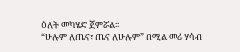ዕለት መካሄድ ጀምሯል፡፡
“ሁሉም ለጤና፣ ጤና ለሁሉም” በሚል መሪ ሃሳብ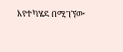እየተካሄደ በሚገኘው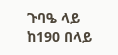ጉባዔ ላይ ከ190 በላይ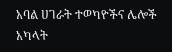አባል ሀገራት ተወካዮችና ሌሎች አካላት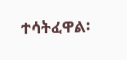ተሳትፈዋል፡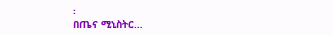፡
በጤና ሚኒስትር…